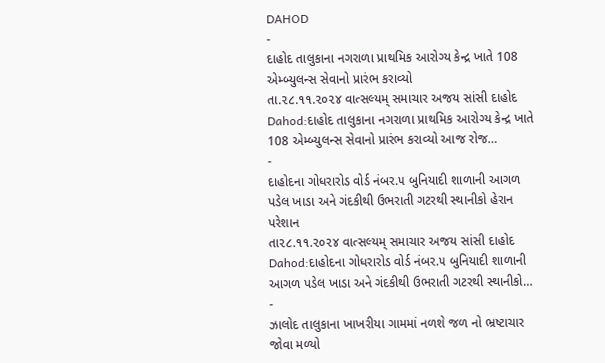DAHOD
-
દાહોદ તાલુકાના નગરાળા પ્રાથમિક આરોગ્ય કેન્દ્ર ખાતે 108 એમ્બ્યુલન્સ સેવાનો પ્રારંભ કરાવ્યો
તા.૨૮.૧૧.૨૦૨૪ વાત્સલ્યમ્ સમાચાર અજય સાંસી દાહોદ Dahod:દાહોદ તાલુકાના નગરાળા પ્રાથમિક આરોગ્ય કેન્દ્ર ખાતે 108 એમ્બ્યુલન્સ સેવાનો પ્રારંભ કરાવ્યો આજ રોજ…
-
દાહોદના ગોધરારોડ વોર્ડ નંબર.૫ બુનિયાદી શાળાની આગળ પડેલ ખાડા અને ગંદકીથી ઉભરાતી ગટરથી સ્થાનીકો હેરાન પરેશાન
તા૨૮.૧૧.૨૦૨૪ વાત્સલ્યમ્ સમાચાર અજય સાંસી દાહોદ Dahod:દાહોદના ગોધરારોડ વોર્ડ નંબર.૫ બુનિયાદી શાળાની આગળ પડેલ ખાડા અને ગંદકીથી ઉભરાતી ગટરથી સ્થાનીકો…
-
ઝાલોદ તાલુકાના ખાખરીયા ગામમાં નળશે જળ નો ભ્રષ્ટાચાર જોવા મળ્યો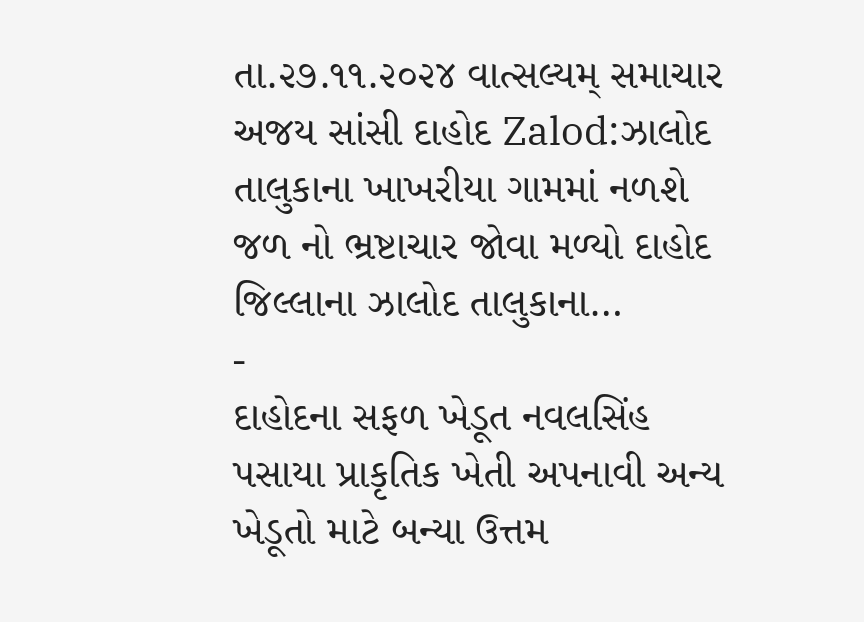તા.૨૭.૧૧.૨૦૨૪ વાત્સલ્યમ્ સમાચાર અજય સાંસી દાહોદ Zalod:ઝાલોદ તાલુકાના ખાખરીયા ગામમાં નળશે જળ નો ભ્રષ્ટાચાર જોવા મળ્યો દાહોદ જિલ્લાના ઝાલોદ તાલુકાના…
-
દાહોદના સફળ ખેડૂત નવલસિંહ પસાયા પ્રાકૃતિક ખેતી અપનાવી અન્ય ખેડૂતો માટે બન્યા ઉત્તમ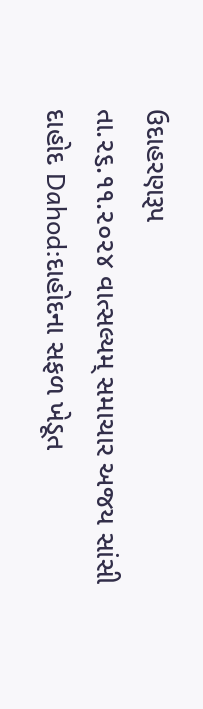ઉદાહરણરૂપ
તા.૨૬.૧૧.૨૦૨૪ વાત્સલ્યમ્ સમાચાર અજય સાંસી દાહોદ Dahod:દાહોદના સફળ ખેડૂત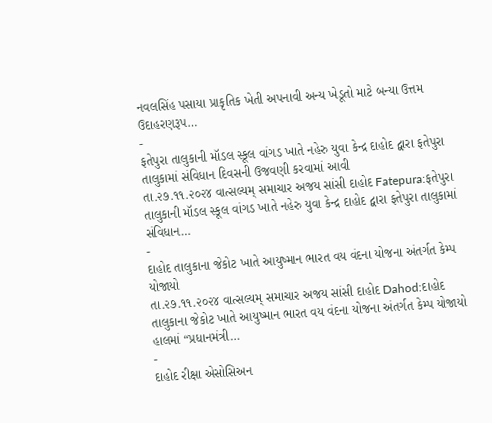નવલસિંહ પસાયા પ્રાકૃતિક ખેતી અપનાવી અન્ય ખેડૂતો માટે બન્યા ઉત્તમ ઉદાહરણરૂપ…
-
ફતેપુરા તાલુકાની મૉડલ સ્કૂલ વાંગડ ખાતે નહેરુ યુવા કેન્દ્ર દાહોદ દ્વારા ફતેપુરા તાલુકામાં સંવિધાન દિવસની ઉજવણી કરવામાં આવી
તા.૨૭.૧૧.૨૦૨૪ વાત્સલ્યમ્ સમાચાર અજય સાંસી દાહોદ Fatepura:ફતેપુરા તાલુકાની મૉડલ સ્કૂલ વાંગડ ખાતે નહેરુ યુવા કેન્દ્ર દાહોદ દ્વારા ફતેપુરા તાલુકામાં સંવિધાન…
-
દાહોદ તાલુકાના જેકોટ ખાતે આયુષ્માન ભારત વય વંદના યોજના અંતર્ગત કેમ્પ યોજાયો
તા.૨૭.૧૧.૨૦૨૪ વાત્સલ્યમ્ સમાચાર અજય સાંસી દાહોદ Dahod:દાહોદ તાલુકાના જેકોટ ખાતે આયુષ્માન ભારત વય વંદના યોજના અંતર્ગત કેમ્પ યોજાયો હાલમાં “પ્રધાનમંત્રી…
-
દાહોદ રીક્ષા એસોસિઅન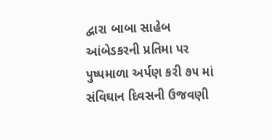દ્વારા બાબા સાહેબ આંબેડકરની પ્રતિમા પર પુષ્પમાળા અર્પણ કરી ૭૫ માં સંવિઘાન દિવસની ઉજવણી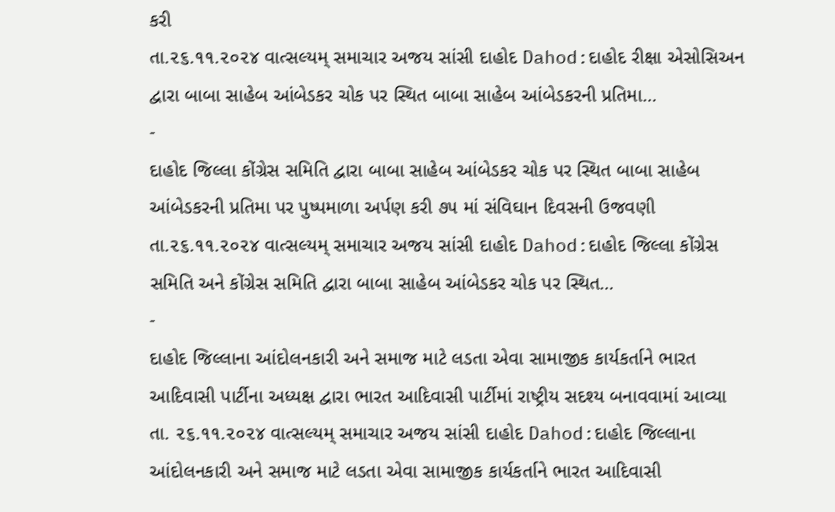કરી
તા.૨૬.૧૧.૨૦૨૪ વાત્સલ્યમ્ સમાચાર અજય સાંસી દાહોદ Dahod:દાહોદ રીક્ષા એસોસિઅન દ્વારા બાબા સાહેબ આંબેડકર ચોક પર સ્થિત બાબા સાહેબ આંબેડકરની પ્રતિમા…
-
દાહોદ જિલ્લા કોંગ્રેસ સમિતિ દ્વારા બાબા સાહેબ આંબેડકર ચોક પર સ્થિત બાબા સાહેબ આંબેડકરની પ્રતિમા પર પુષ્પમાળા અર્પણ કરી ૭૫ માં સંવિઘાન દિવસની ઉજવણી
તા.૨૬.૧૧.૨૦૨૪ વાત્સલ્યમ્ સમાચાર અજય સાંસી દાહોદ Dahod:દાહોદ જિલ્લા કોંગ્રેસ સમિતિ અને કોંગ્રેસ સમિતિ દ્વારા બાબા સાહેબ આંબેડકર ચોક પર સ્થિત…
-
દાહોદ જિલ્લાના આંદોલનકારી અને સમાજ માટે લડતા એવા સામાજીક કાર્યકર્તાને ભારત આદિવાસી પાર્ટીના અધ્યક્ષ દ્વારા ભારત આદિવાસી પાર્ટીમાં રાષ્ટ્રીય સદશ્ય બનાવવામાં આવ્યા
તા. ૨૬.૧૧.૨૦૨૪ વાત્સલ્યમ્ સમાચાર અજય સાંસી દાહોદ Dahod:દાહોદ જિલ્લાના આંદોલનકારી અને સમાજ માટે લડતા એવા સામાજીક કાર્યકર્તાને ભારત આદિવાસી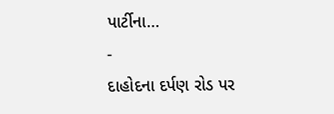પાર્ટીના…
-
દાહોદના દર્પણ રોડ પર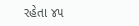રહેતા ૪૫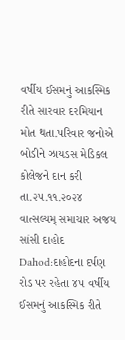વર્ષીય ઈસમનું આકસ્મિક રીતે સારવાર દરમિયાન મોત થતા.પરિવાર જનોએ બોડીને ઝાયડસ મેડિકલ કોલેજને દાન કરી
તા.૨૫.૧૧.૨૦૨૪ વાત્સલ્યમ્ સમાચાર અજય સાંસી દાહોદ Dahod:દાહોદના દર્પણ રોડ પર રહેતા ૪૫ વર્ષીય ઈસમનું આકસ્મિક રીતે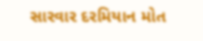સારવાર દરમિયાન મોત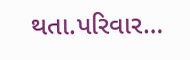થતા.પરિવાર…